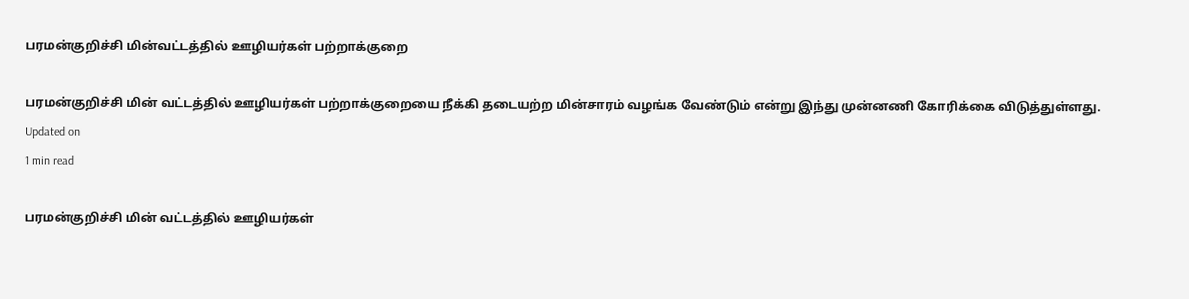பரமன்குறிச்சி மின்வட்டத்தில் ஊழியர்கள் பற்றாக்குறை

பரமன்குறிச்சி மின் வட்டத்தில் ஊழியர்கள் பற்றாக்குறையை நீக்கி தடையற்ற மின்சாரம் வழங்க வேண்டும் என்று இந்து முன்னணி கோரிக்கை விடுத்துள்ளது.
Updated on
1 min read

பரமன்குறிச்சி மின் வட்டத்தில் ஊழியர்கள்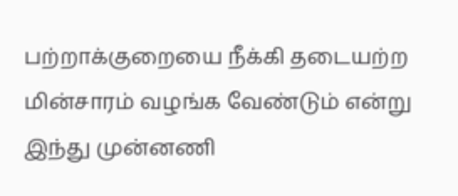பற்றாக்குறையை நீக்கி தடையற்ற மின்சாரம் வழங்க வேண்டும் என்று இந்து முன்னணி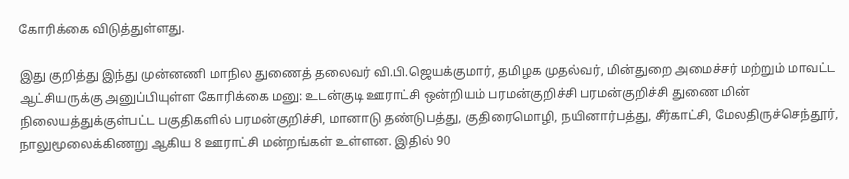கோரிக்கை விடுத்துள்ளது.

இது குறித்து இந்து முன்னணி மாநில துணைத் தலைவர் வி.பி.ஜெயக்குமார், தமிழக முதல்வர், மின்துறை அமைச்சர் மற்றும் மாவட்ட ஆட்சியருக்கு அனுப்பியுள்ள கோரிக்கை மனு: உடன்குடி ஊராட்சி ஒன்றியம் பரமன்குறிச்சி பரமன்குறிச்சி துணை மின் நிலையத்துக்குள்பட்ட பகுதிகளில் பரமன்குறிச்சி, மானாடு தண்டுபத்து, குதிரைமொழி, நயினார்பத்து, சீர்காட்சி, மேலதிருச்செந்தூர், நாலுமூலைக்கிணறு ஆகிய 8 ஊராட்சி மன்றங்கள் உள்ளன. இதில் 90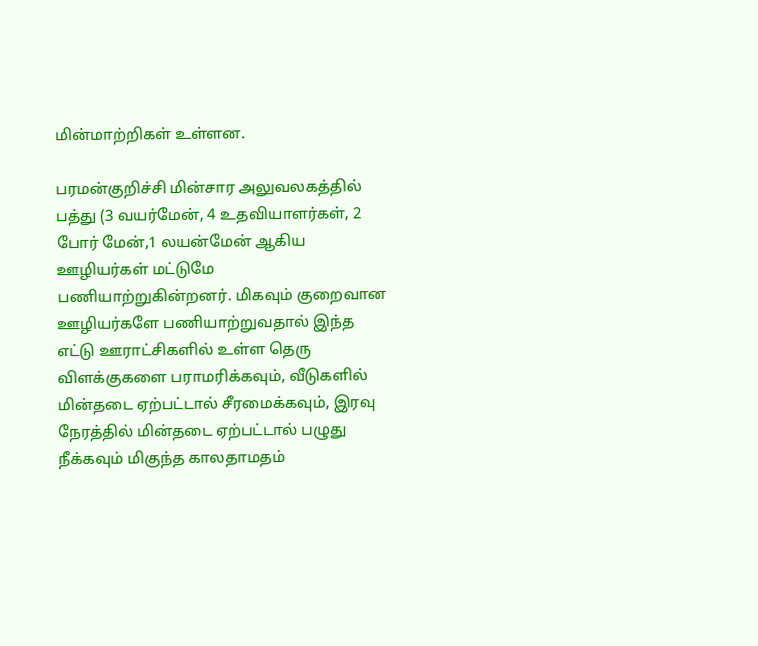மின்மாற்றிகள் உள்ளன.

பரமன்குறிச்சி மின்சார அலுவலகத்தில் பத்து (3 வயர்மேன், 4 உதவியாளர்கள், 2 போர் மேன்,1 லயன்மேன் ஆகிய ஊழியர்கள் மட்டுமே பணியாற்றுகின்றனர். மிகவும் குறைவான ஊழியர்களே பணியாற்றுவதால் இந்த எட்டு ஊராட்சிகளில் உள்ள தெரு விளக்குகளை பராமரிக்கவும், வீடுகளில் மின்தடை ஏற்பட்டால் சீரமைக்கவும், இரவு நேரத்தில் மின்தடை ஏற்பட்டால் பழுது நீக்கவும் மிகுந்த காலதாமதம்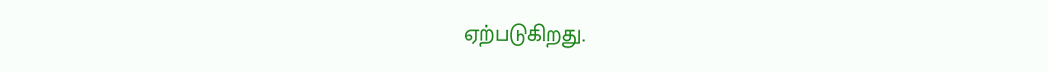ஏற்படுகிறது.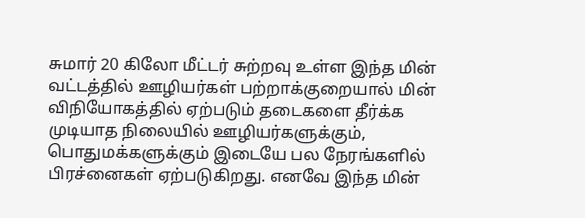சுமார் 20 கிலோ மீட்டர் சுற்றவு உள்ள இந்த மின் வட்டத்தில் ஊழியர்கள் பற்றாக்குறையால் மின் விநியோகத்தில் ஏற்படும் தடைகளை தீர்க்க முடியாத நிலையில் ஊழியர்களுக்கும், பொதுமக்களுக்கும் இடையே பல நேரங்களில் பிரச்னைகள் ஏற்படுகிறது. எனவே இந்த மின்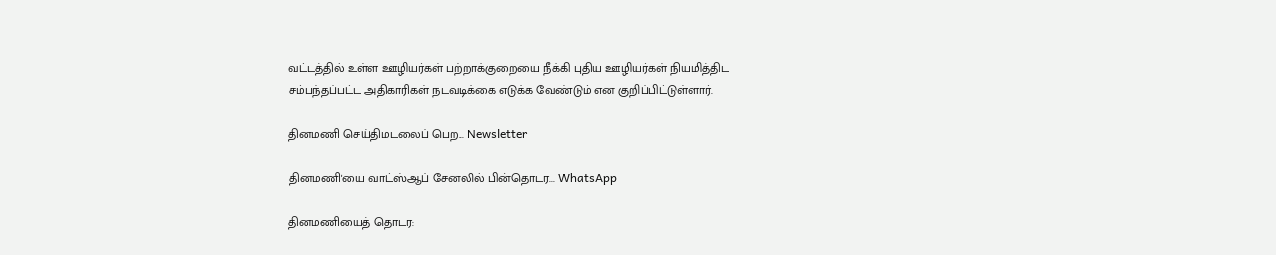வட்டத்தில் உள்ள ஊழியர்கள் பற்றாக்குறையை நீக்கி புதிய ஊழியர்கள் நியமித்திட சம்பந்தப்பட்ட அதிகாரிகள் நடவடிக்கை எடுக்க வேண்டும் என குறிப்பிட்டுள்ளார்.

தினமணி செய்திமடலைப் பெற... Newsletter

தினமணி'யை வாட்ஸ்ஆப் சேனலில் பின்தொடர... WhatsApp

தினமணியைத் தொடர: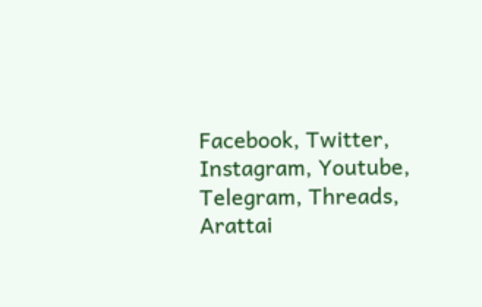Facebook, Twitter, Instagram, Youtube, Telegram, Threads, Arattai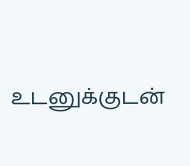உடனுக்குடன்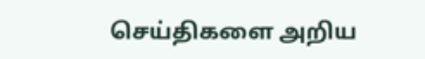செய்திகளை அறிய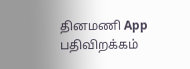தினமணி App பதிவிறக்கம்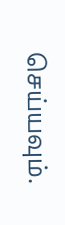செய்யவும்.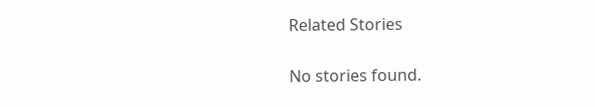Related Stories

No stories found.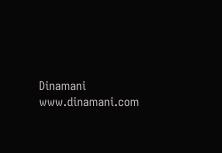Dinamani
www.dinamani.com